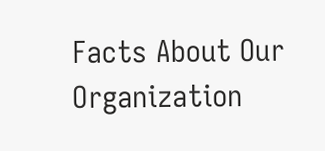Facts About Our Organization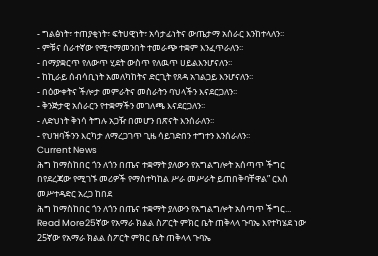- ግልፅነት፣ ተጠያቂነት፣ ፍትሀዊነት፣ አሳታፊነትና ውጤታማ አሰራር እንከተላለን፡፡
- ምቹና ሰራተኛው የሚተማመንበት ተመራጭ ተቋም እንፈጥራለን፡፡
- በማያቋርጥ የለውጥ ሂደት ውስጥ የለዉጥ ሀይልእንሆናለን፡፡
- ከኪራይ ሰብሳቢነት አመለካከትና ድርጊት የጸዳ አገልጋይ እንሆናለን፡፡
- በዕውቀትና ችሎታ መምራትና መስራትን ባህላችን እናደርጋለን፡፡
- ቅንጅታዊ አሰራርን የተቋማችን መገለጫ እናደርጋለን፡፡
- ለድህነት ቅነሳ ትግሉ አጋዥ በመሆን በጽናት እንሰራለን፡፡
- የህዝባችንን እርካታ ለማረጋገጥ ጊዜ ሳይገድበን ተግተን እንሰራለን፡፡
Current News
ሕግ ከማስከበር ጎን ለጎን በጤና ተቋማት ያለውን የአግልግሎት አሰጣጥ ችግር በየደረጃው የሚገኙ መሪዎች የማስተካከል ሥራ መሥራት ይጠበቅባቸዋል” ርእሰ መሥተዳድር አረጋ ከበደ
ሕግ ከማስከበር ጎን ለጎን በጤና ተቋማት ያለውን የአግልግሎት አሰጣጥ ችግር...
Read More25ኛው የአማራ ክልል ስፖርት ምክር ቤት ጠቅላላ ጉባኤ እየተካሄደ ነው
25ኛው የአማራ ክልል ስፖርት ምክር ቤት ጠቅላላ ጉባኤ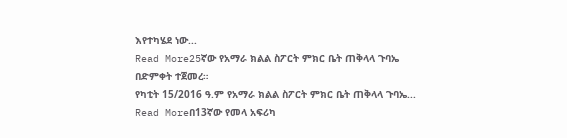እየተካሄደ ነው...
Read More25ኛው የአማራ ክልል ስፖርት ምክር ቤት ጠቅላላ ጉባኤ በድምቀት ተጀመረ።
የካቲት 15/2016 ዓ.ም የአማራ ክልል ስፖርት ምክር ቤት ጠቅላላ ጉባኤ...
Read Moreበ13ኛው የመላ አፍሪካ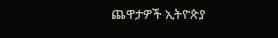ጨዋታዎች ኢትዮጵያ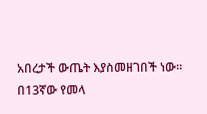አበረታች ውጤት እያስመዘገበች ነው።
በ13ኛው የመላ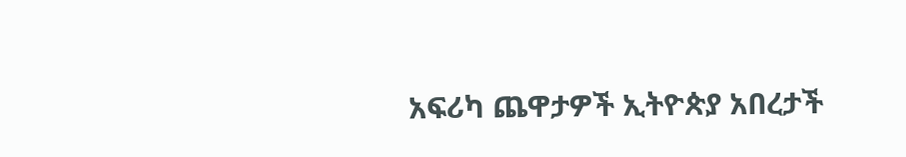አፍሪካ ጨዋታዎች ኢትዮጵያ አበረታች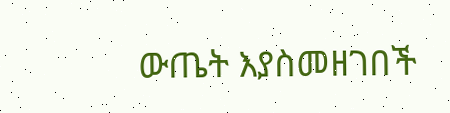ውጤት እያስመዘገበች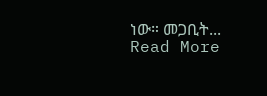ነው። መጋቢት...
Read More